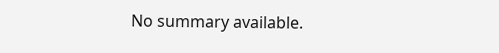No summary available.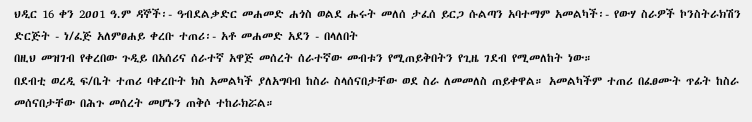ህዲር 16 ቀን 2ዐዐ1 ዓ.ም ዳኞች፡- ዓብደልቃድር መሐመድ ሐጎስ ወልደ ሑሩት መለሰ ታፈሰ ይርጋ ሱልጣን አባተማም አመልካች፡- የውሃ ስራዎች ኮንስትራክሽን ድርጅት - ነ/ፈጅ አለምፀሐይ ቀረቡ ተጠሪ፡- አቶ መሐመድ አደን - በላለበት
በዚህ መዝገብ የቀረበው ጉዲይ በአሰሪና ሰራተኛ አዋጅ መሰረት ሰራተኛው መብቱን የሚጠይቅበትን የጊዜ ገደብ የሚመለከት ነው።
በደብቲ ወረዲ ፍ/ቤት ተጠሪ ባቀረቡት ክስ አመልካች ያለአግባብ ከስራ ስላሰናበታቸው ወደ ስራ ለመመለስ ጠይቀዋል። አመልካችም ተጠሪ በፈፀሙት ጥፊት ከስራ መሰናበታቸው በሕጉ መሰረት መሆኑን ጠቅሶ ተከራክሯል።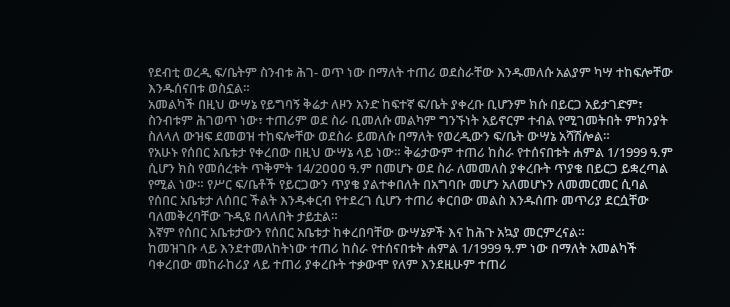የደብቲ ወረዲ ፍ/ቤትም ስንብቱ ሕገ- ወጥ ነው በማለት ተጠሪ ወደስራቸው እንዱመለሱ አልያም ካሣ ተከፍሎቸው እንዱሰናበቱ ወስኗል።
አመልካች በዚህ ውሣኔ የይግባኝ ቅሬታ ለዞን አንድ ከፍተኛ ፍ/ቤት ያቀረቡ ቢሆንም ክሱ በይርጋ አይታገድም፣ ስንብቱም ሕገወጥ ነው፣ ተጠሪም ወደ ስራ ቢመለሱ መልካም ግንኙነት አይኖርም ተብል የሚገመትበት ምክንያት ስለላለ ውዝፍ ደመወዝ ተከፍሎቸው ወደስራ ይመለሱ በማለት የወረዲውን ፍ/ቤት ውሣኔ አሻሽሎል።
የአሁኑ የሰበር አቤቱታ የቀረበው በዚህ ውሣኔ ላይ ነው። ቅሬታውም ተጠሪ ከስራ የተሰናበቱት ሐምል 1/1999 ዓ.ም ሲሆን ክስ የመሰረቱት ጥቅምት 14/2ዐዐዐ ዓ.ም በመሆኑ ወደ ስራ ለመመለስ ያቀረቡት ጥያቄ በይርጋ ይቋረጣል የሚል ነው። የሥር ፍ/ቤቶች የይርጋውን ጥያቄ ያልተቀበለት በአግባቡ መሆን አለመሆኑን ለመመርመር ሲባል የሰበር አቤቱታ ለሰበር ችልት እንዱቀርብ የተደረገ ሲሆን ተጠሪ ቀርበው መልስ እንዱሰጡ መጥሪያ ደርሷቸው ባለመቅረባቸው ጉዲዩ በላለበት ታይቷል።
እኛም የሰበር አቤቱታውን የሰበር አቤቱታ ከቀረበባቸው ውሣኔዎች እና ከሕጉ አኳያ መርምረናል።
ከመዝገቡ ላይ እንደተመለከትነው ተጠሪ ከስራ የተሰናበቱት ሐምል 1/1999 ዓ.ም ነው በማለት አመልካች ባቀረበው መከራከሪያ ላይ ተጠሪ ያቀረቡት ተቃውሞ የለም እንደዚሁም ተጠሪ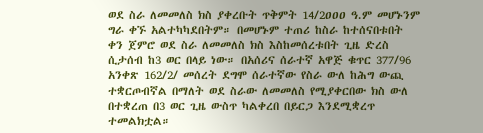ወደ ስራ ለመመለስ ክስ ያቀረቡት ጥቅምት 14/2ዐዐዐ ዓ.ም መሆኑንም ግራ ቀኙ አልተካካደበትም። በመሆኑም ተጠሪ ከስራ ከተሰናበቱበት ቀን ጀምሮ ወደ ስራ ለመመለስ ክስ እስከመሰረቱበት ጊዜ ድረስ ሲታሰብ ከ3 ወር በላይ ነው። በአሰሪና ሰራተኛ አዋጅ ቁጥር 377/96 አንቀጽ 162/2/ መሰረት ደግሞ ሰራተኛው የስራ ውለ ከሕግ ውጪ ተቋርጦብኛል በማለት ወደ ስራው ለመመለስ የሚያቀርበው ክስ ውለ በተቋረጠ በ3 ወር ጊዜ ውስጥ ካልቀረበ በይርጋ እንደሚቋረጥ ተመልክቷል።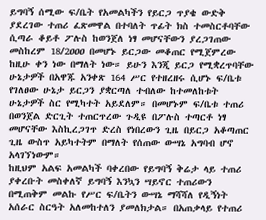ይግባኝ ሰሚው ፍ/ቤት የአመልካችን የይርጋ ጥያቄ ውድቅ ያደረገው ተጠሪ ፈጽመዋል በተባለት ጥፊት ክስ ተመስርቶባቸው ሲጣራ ቆይቶ ፖሉስ ከወንጀለ ነፃ መሆናቸውን ያረጋገጠው መስከረም 18/2ዐዐዐ በመሆኑ ይርጋው መቆጠር የሚጀምረው ከዚሁ ቀን ነው በማለት ነው። ይሁን እንጂ ይርጋ የሚቋረጥባቸው ሁኔታዎች በአዋጁ አንቀጽ 164 ሥር የተዘረዘሩ ሲሆኑ ፍ/ቤቱ የገለፀው ሁኔታ ይርጋን ያቋርጣለ ተብለው ከተመለከቱት ሁኔታዎች ስር የሚካተት አይደለም። በመሆኑም ፍ/ቤቱ ተጠሪ በወንጀል ድርጊት ተጠርጥረው ጉዲዩ በፖሉስ ተጣርቶ ነፃ መሆናቸው እስኪረጋገጥ ድረስ የነበረውን ጊዜ በይርጋ አቆጣጠር ጊዜ ውስጥ አይካተትም በማለት የሰጠው ውሣኔ አግባብ ሆኖ አላገኘነውም።
ከዚህም አልፍ አመልካች ባቀረበው የይግባኝ ቅሬታ ላይ ተጠሪ ያቀረቡት መስቀለኛ ይግባኝ እንኳን ሣይኖር ተጠሪውን በሚጠቅም መልኩ የሥር ፍ/ቤትን ውሣኔ ማሻሻለ የዲኝነት አሰራር ስርዓት አለመከተለን ያመለክታል። በአጠቃላይ የተጠሪ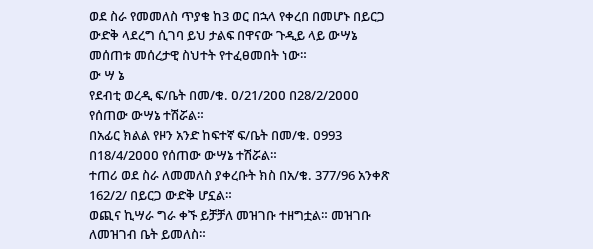ወደ ስራ የመመለስ ጥያቄ ከ3 ወር በኋላ የቀረበ በመሆኑ በይርጋ ውድቅ ላደረግ ሲገባ ይህ ታልፍ በዋናው ጉዲይ ላይ ውሣኔ መሰጠቱ መሰረታዊ ስህተት የተፈፀመበት ነው።
ው ሣ ኔ
የደብቲ ወረዲ ፍ/ቤት በመ/ቁ. ዐ/21/2ዐዐ በ28/2/2ዐዐዐ የሰጠው ውሣኔ ተሽሯል።
በአፊር ክልል የዞን አንድ ከፍተኛ ፍ/ቤት በመ/ቁ. ዐ993 በ18/4/2ዐዐዐ የሰጠው ውሣኔ ተሽሯል።
ተጠሪ ወደ ስራ ለመመለስ ያቀረቡት ክስ በአ/ቁ. 377/96 አንቀጽ 162/2/ በይርጋ ውድቅ ሆኗል።
ወጪና ኪሣራ ግራ ቀኙ ይቻቻለ መዝገቡ ተዘግቷል። መዝገቡ ለመዝገብ ቤት ይመለስ።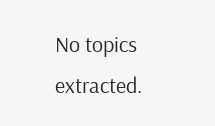No topics extracted.